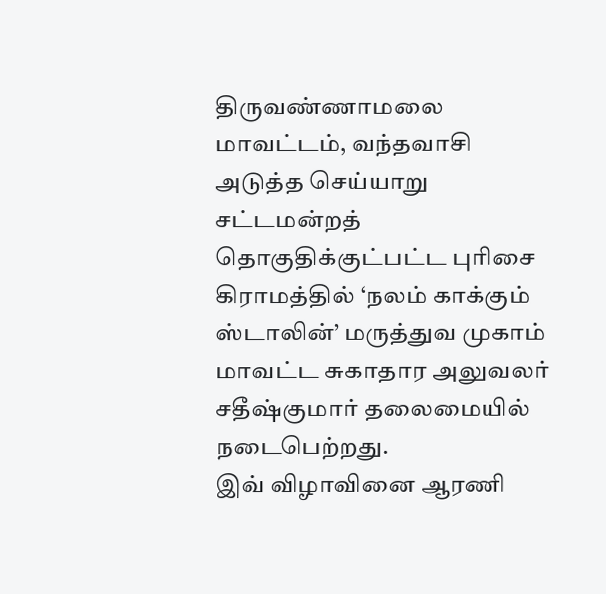திருவண்ணாமலை மாவட்டம், வந்தவாசி அடுத்த செய்யாறு சட்டமன்றத் தொகுதிக்குட்பட்ட புரிசை கிராமத்தில் ‘நலம் காக்கும் ஸ்டாலின்’ மருத்துவ முகாம் மாவட்ட சுகாதார அலுவலர் சதீஷ்குமார் தலைமையில் நடைபெற்றது.
இவ் விழாவினை ஆரணி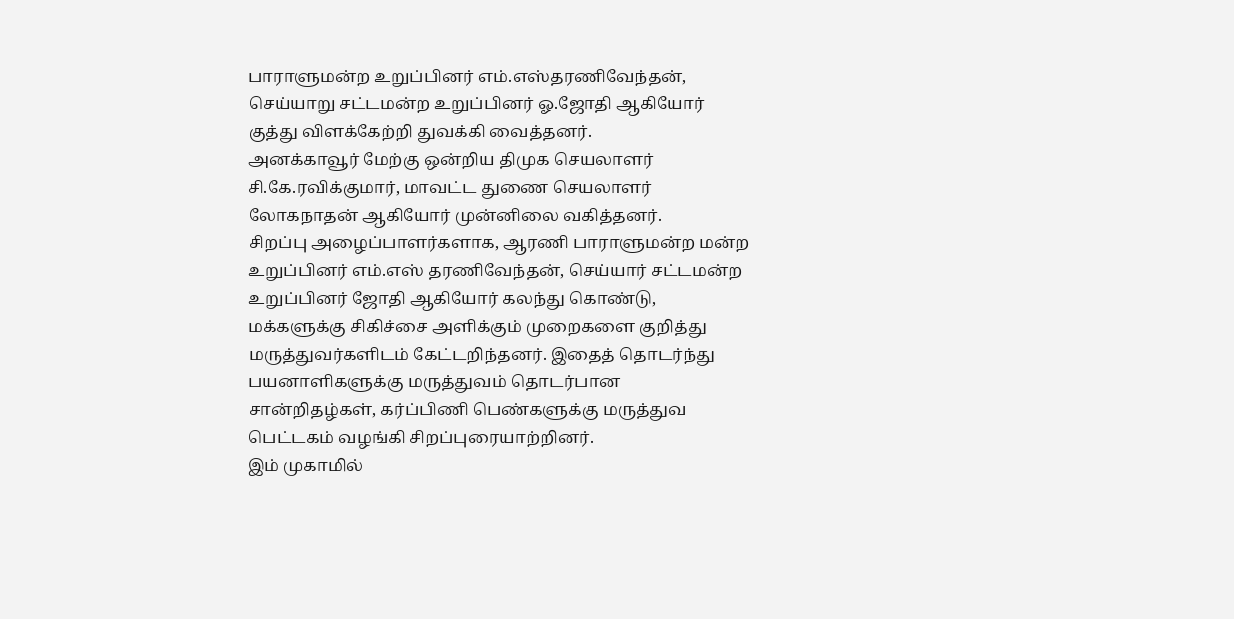பாராளுமன்ற உறுப்பினர் எம்.எஸ்தரணிவேந்தன், செய்யாறு சட்டமன்ற உறுப்பினர் ஓ.ஜோதி ஆகியோர் குத்து விளக்கேற்றி துவக்கி வைத்தனர்.
அனக்காவூர் மேற்கு ஒன்றிய திமுக செயலாளர் சி.கே.ரவிக்குமார், மாவட்ட துணை செயலாளர் லோகநாதன் ஆகியோர் முன்னிலை வகித்தனர்.
சிறப்பு அழைப்பாளர்களாக, ஆரணி பாராளுமன்ற மன்ற உறுப்பினர் எம்.எஸ் தரணிவேந்தன், செய்யார் சட்டமன்ற உறுப்பினர் ஜோதி ஆகியோர் கலந்து கொண்டு, மக்களுக்கு சிகிச்சை அளிக்கும் முறைகளை குறித்து மருத்துவர்களிடம் கேட்டறிந்தனர். இதைத் தொடர்ந்து பயனாளிகளுக்கு மருத்துவம் தொடர்பான சான்றிதழ்கள், கர்ப்பிணி பெண்களுக்கு மருத்துவ பெட்டகம் வழங்கி சிறப்புரையாற்றினர்.
இம் முகாமில்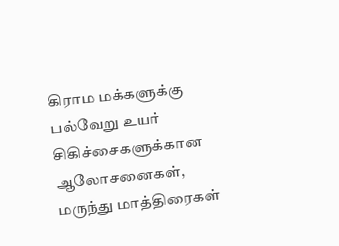கிராம மக்களுக்கு பல்வேறு உயர் சிகிச்சைகளுக்கான ஆலோசனைகள், மருந்து மாத்திரைகள்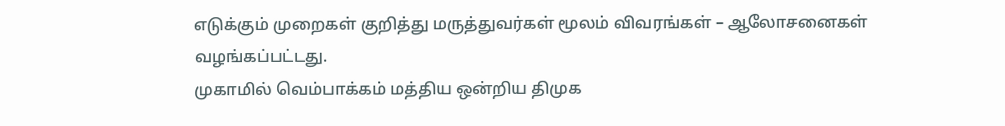எடுக்கும் முறைகள் குறித்து மருத்துவர்கள் மூலம் விவரங்கள் – ஆலோசனைகள் வழங்கப்பட்டது.
முகாமில் வெம்பாக்கம் மத்திய ஒன்றிய திமுக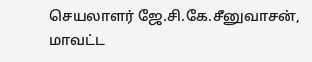செயலாளர் ஜே.சி.கே.சீனுவாசன், மாவட்ட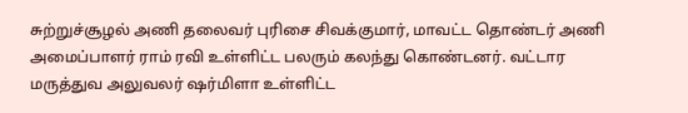சுற்றுச்சூழல் அணி தலைவர் புரிசை சிவக்குமார், மாவட்ட தொண்டர் அணி அமைப்பாளர் ராம் ரவி உள்ளிட்ட பலரும் கலந்து கொண்டனர். வட்டார மருத்துவ அலுவலர் ஷர்மிளா உள்ளிட்ட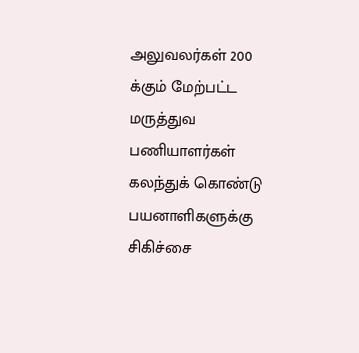அலுவலர்கள் 200 க்கும் மேற்பட்ட மருத்துவ பணியாளர்கள் கலந்துக் கொண்டு பயனாளிகளுக்கு சிகிச்சை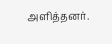அளித்தனர்.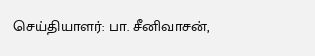செய்தியாளர்: பா. சீனிவாசன்,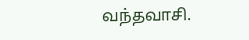வந்தவாசி.